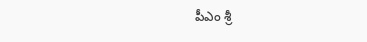పీఎం శ్రీ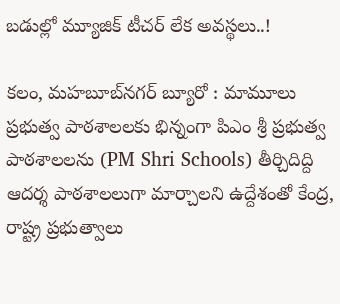బడుల్లో మ్యూజిక్ టీచర్ లేక అవస్థలు..!

కలం, మ‌హ‌బూబ్‌న‌గ‌ర్‌ బ్యూరో : మామూలు ప్రభుత్వ పాఠశాలలకు భిన్నంగా పిఎం శ్రీ ప్రభుత్వ పాఠశాలలను (PM Shri Schools) తీర్చిదిద్ది ఆదర్శ పాఠశాలలుగా మార్చాలని ఉద్దేశంతో కేంద్ర, రాష్ట్ర ప్రభుత్వాలు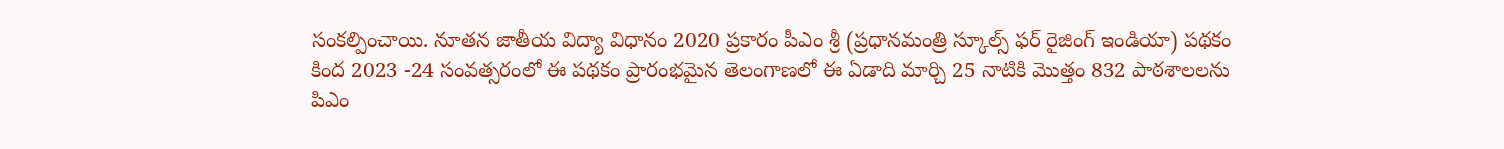సంకల్పించాయి. నూతన జాతీయ విద్యా విధానం 2020 ప్రకారం పీఎం శ్రీ (ప్రధానమంత్రి స్కూల్స్ ఫర్ రైజింగ్ ఇండియా) పథకం కింద 2023 -24 సంవత్సరంలో ఈ పథకం ప్రారంభమైన తెలంగాణలో ఈ ఏడాది మార్చి 25 నాటికి మొత్తం 832 పాఠశాలలను పిఎం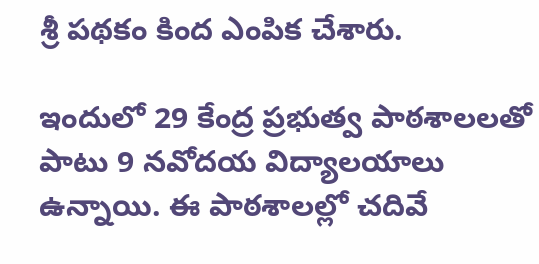శ్రీ పథకం కింద ఎంపిక చేశారు.

ఇందులో 29 కేంద్ర ప్రభుత్వ పాఠశాలలతో పాటు 9 నవోదయ విద్యాలయాలు ఉన్నాయి. ఈ పాఠశాలల్లో చదివే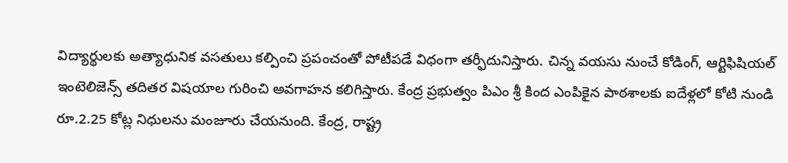విద్యార్థులకు అత్యాధునిక వసతులు కల్పించి ప్రపంచంతో పోటీపడే విధంగా తర్ఫీదునిస్తారు. చిన్న వయసు నుంచే కోడింగ్, ఆర్టిఫిషియల్ ఇంటెలిజెన్స్ తదితర విషయాల గురించి అవగాహన కలిగిస్తారు. కేంద్ర ప్రభుత్వం పిఎం శ్రీ కింద ఎంపికైన పాఠశాలకు ఐదేళ్లలో కోటి నుండి రూ.2.25 కోట్ల నిధులను మంజూరు చేయనుంది. కేంద్ర, రాష్ట్ర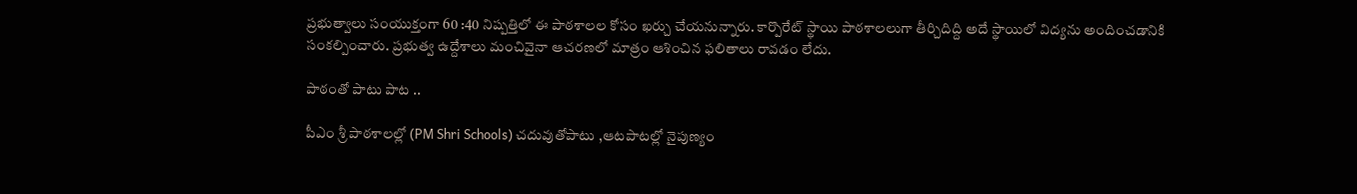ప్రభుత్వాలు సంయుక్తంగా 60 :40 నిష్పత్తిలో ఈ పాఠశాలల కోసం ఖర్చు చేయనున్నారు. కార్పొరేట్ స్థాయి పాఠశాలలుగా తీర్చిదిద్ది అదే స్థాయిలో విద్యను అందించడానికి సంకల్పించారు. ప్రభుత్వ ఉద్దేశాలు మంచివైనా ఆచరణలో మాత్రం ఆశించిన ఫలితాలు రావడం లేదు.

పాఠంతో పాటు పాట ..

పీఎం శ్రీ పాఠశాలల్లో (PM Shri Schools) చదువుతోపాటు ,ఆటపాటల్లో నైపుణ్యం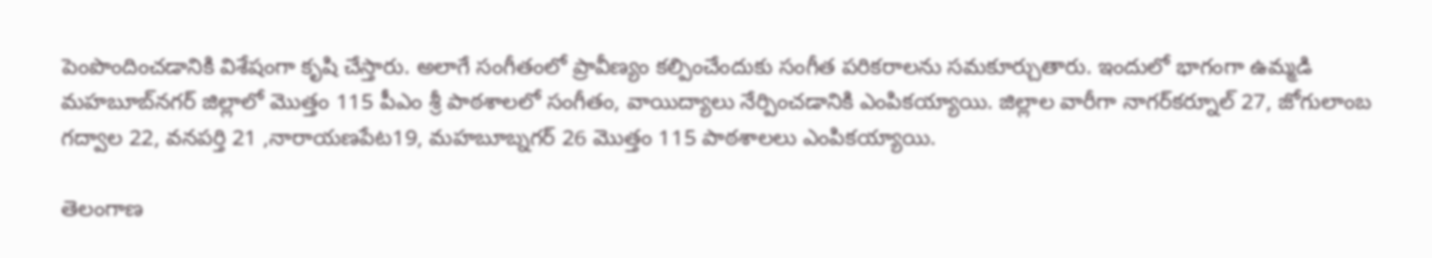పెంపొందించడానికి విశేషంగా కృషి చేస్తారు. అలాగే సంగీతంలో ప్రావీణ్యం కల్పించేందుకు సంగీత పరికరాలను సమకూర్చుతారు. ఇందులో భాగంగా ఉమ్మడి మహబూబ్‌నగర్ జిల్లాలో మొత్తం 115 పీఎం శ్రీ పాఠశాలలో సంగీతం, వాయిద్యాలు నేర్పించడానికి ఎంపికయ్యాయి. జిల్లాల వారీగా నాగర్‌కర్నూల్ 27, జోగులాంబ గద్వాల 22, వనపర్తి 21 ,నారాయణపేట19, మహబూబ్నగర్ 26 మొత్తం 115 పాఠశాలలు ఎంపికయ్యాయి.

తెలంగాణ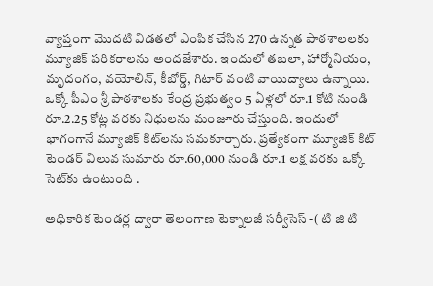వ్యాప్తంగా మొదటి విడతలో ఎంపిక చేసిన 270 ఉన్నత పాఠశాలలకు మ్యూజిక్ పరికరాలను అందజేశారు. ఇందులో తబలా, హార్మోనియం, మృదంగం, వయోలిన్, కీబోర్డ్, గిటార్ వంటి వాయిద్యాలు ఉన్నాయి. ఒక్కో పీఎం శ్రీ పాఠశాలకు కేంద్ర ప్రభుత్వం 5 ఏళ్లలో రూ.1 కోటి నుండి రూ.2.25 కోట్ల వరకు నిధులను మంజూరు చేస్తుంది. ఇందులో భాగంగానే మ్యూజిక్ కిట్‌లను సమకూర్చారు. ప్రత్యేకంగా మ్యూజిక్ కిట్ టెండర్ విలువ సుమారు రూ.60,000 నుండి రూ.1 లక్ష వరకు ఒక్కో సెట్‌కు ఉంటుంది .

అధికారిక టెండర్ల ద్వారా తెలంగాణ టెక్నాలజీ సర్వీసెస్ -( టి జి టి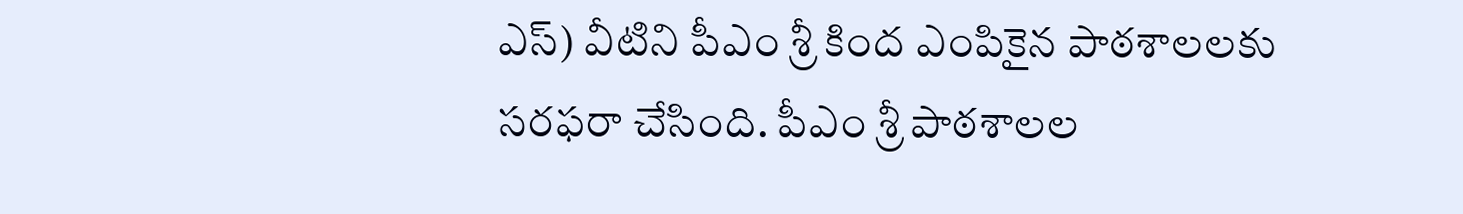ఎస్) వీటిని పీఎం శ్రీ కింద ఎంపికైన పాఠశాలలకు సరఫరా చేసింది. పీఎం శ్రీ పాఠశాలల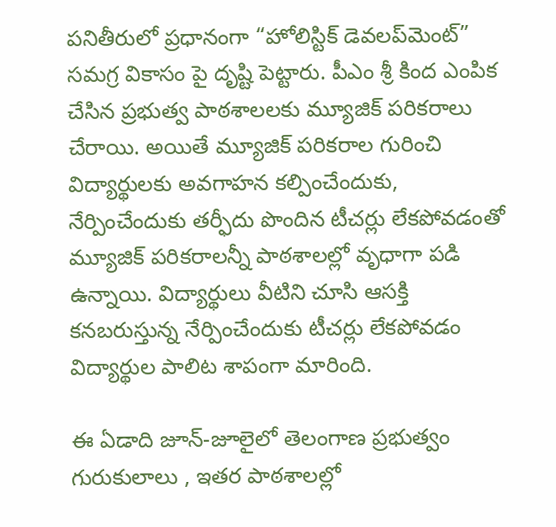పనితీరులో ప్రధానంగా “హోలిస్టిక్ డెవలప్‌మెంట్” సమగ్ర వికాసం పై దృష్టి పెట్టారు. పీఎం శ్రీ కింద ఎంపిక చేసిన ప్రభుత్వ పాఠశాలలకు మ్యూజిక్ పరికరాలు చేరాయి. అయితే మ్యూజిక్ పరికరాల గురించి విద్యార్థులకు అవగాహన కల్పించేందుకు, నేర్పించేందుకు తర్ఫీదు పొందిన టీచర్లు లేకపోవడంతో మ్యూజిక్ పరికరాలన్నీ పాఠశాలల్లో వృధాగా పడి ఉన్నాయి. విద్యార్థులు వీటిని చూసి ఆసక్తి కనబరుస్తున్న నేర్పించేందుకు టీచర్లు లేకపోవడం విద్యార్థుల పాలిట శాపంగా మారింది.

ఈ ఏడాది జూన్-జూలైలో తెలంగాణ ప్రభుత్వం గురుకులాలు , ఇతర పాఠశాలల్లో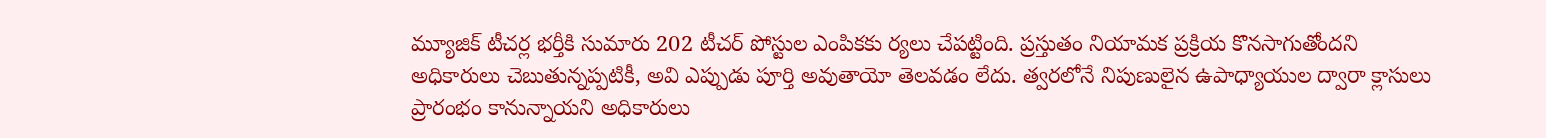మ్యూజిక్ టీచర్ల భర్తీకి సుమారు 202 టీచర్ పోస్టుల ఎంపికకు ర్యలు చేపట్టింది. ప్రస్తుతం నియామక ప్రక్రియ కొనసాగుతోందని అధికారులు చెబుతున్నప్పటికీ, అవి ఎప్పుడు పూర్తి అవుతాయో తెలవడం లేదు. త్వరలోనే నిపుణులైన ఉపాధ్యాయుల ద్వారా క్లాసులు ప్రారంభం కానున్నాయని అధికారులు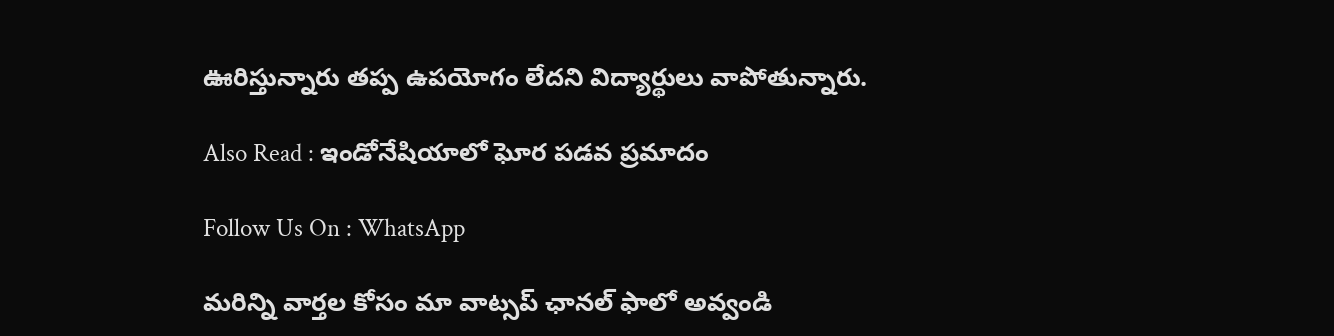ఊరిస్తున్నారు తప్ప ఉపయోగం లేదని విద్యార్థులు వాపోతున్నారు.

Also Read : ఇండోనేషియాలో ఘోర పడవ ప్రమాదం

Follow Us On : WhatsApp

మ‌రిన్ని వార్త‌ల కోసం మా వాట్స‌ప్ ఛాన‌ల్ ఫాలో అవ్వండి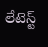లేటెస్ట్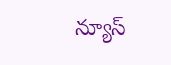న్యూస్‌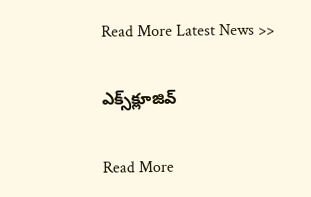Read More Latest News >>

ఎక్స్‌క్లూజివ్‌

Read More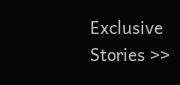Exclusive Stories >>